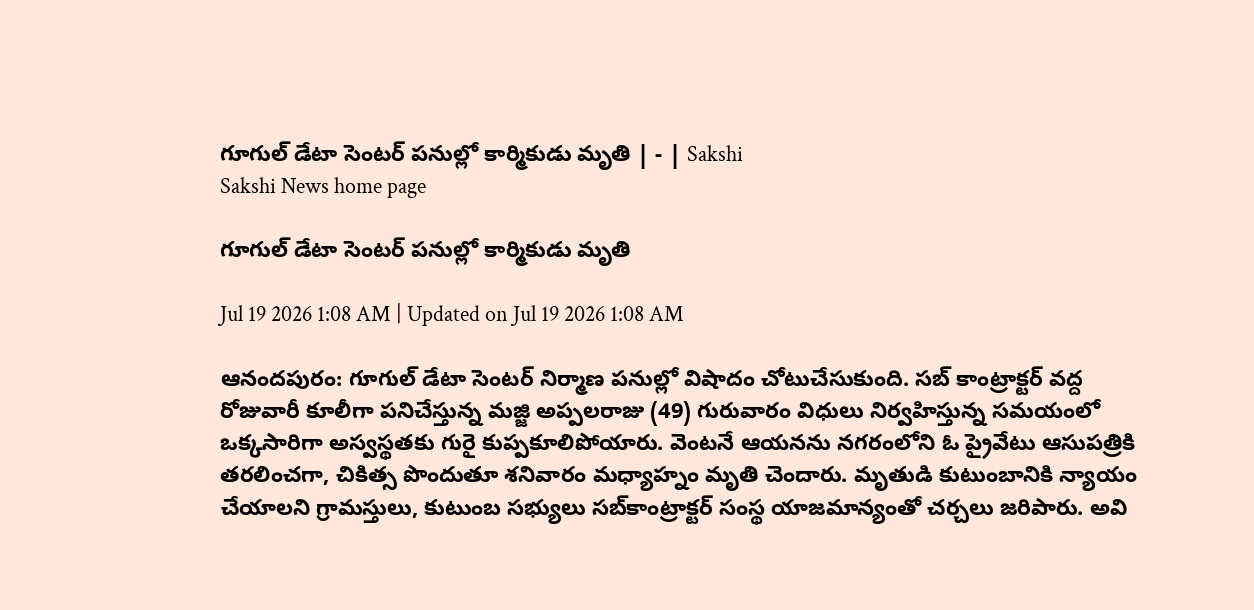గూగుల్‌ డేటా సెంటర్‌ పనుల్లో కార్మికుడు మృతి | - | Sakshi
Sakshi News home page

గూగుల్‌ డేటా సెంటర్‌ పనుల్లో కార్మికుడు మృతి

Jul 19 2026 1:08 AM | Updated on Jul 19 2026 1:08 AM

ఆనందపురం: గూగుల్‌ డేటా సెంటర్‌ నిర్మాణ పనుల్లో విషాదం చోటుచేసుకుంది. సబ్‌ కాంట్రాక్టర్‌ వద్ద రోజువారీ కూలీగా పనిచేస్తున్న మజ్జి అప్పలరాజు (49) గురువారం విధులు నిర్వహిస్తున్న సమయంలో ఒక్కసారిగా అస్వస్థతకు గురై కుప్పకూలిపోయారు. వెంటనే ఆయనను నగరంలోని ఓ ప్రైవేటు ఆసుపత్రికి తరలించగా, చికిత్స పొందుతూ శనివారం మధ్యాహ్నం మృతి చెందారు. మృతుడి కుటుంబానికి న్యాయం చేయాలని గ్రామస్తులు, కుటుంబ సభ్యులు సబ్‌కాంట్రాక్టర్‌ సంస్థ యాజమాన్యంతో చర్చలు జరిపారు. అవి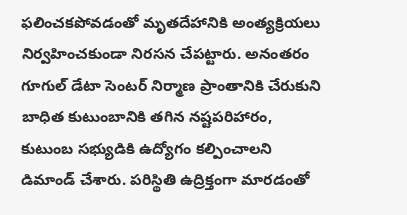ఫలించకపోవడంతో మృతదేహానికి అంత్యక్రియలు నిర్వహించకుండా నిరసన చేపట్టారు. అనంతరం గూగుల్‌ డేటా సెంటర్‌ నిర్మాణ ప్రాంతానికి చేరుకుని బాధిత కుటుంబానికి తగిన నష్టపరిహారం, కుటుంబ సభ్యుడికి ఉద్యోగం కల్పించాలని డిమాండ్‌ చేశారు. పరిస్థితి ఉద్రిక్తంగా మారడంతో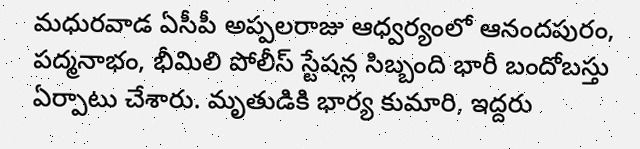మధురవాడ ఏసీపీ అప్పలరాజు ఆధ్వర్యంలో ఆనందపురం, పద్మనాభం, భీమిలి పోలీస్‌ స్టేషన్ల సిబ్బంది భారీ బందోబస్తు ఏర్పాటు చేశారు. మృతుడికి భార్య కుమారి, ఇద్దరు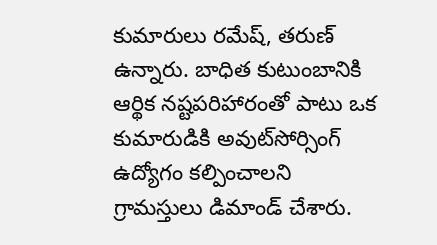కుమారులు రమేష్‌, తరుణ్‌ ఉన్నారు. బాధిత కుటుంబానికి ఆర్థిక నష్టపరిహారంతో పాటు ఒక కుమారుడికి అవుట్‌సోర్సింగ్‌ ఉద్యోగం కల్పించాలని గ్రామస్తులు డిమాండ్‌ చేశారు.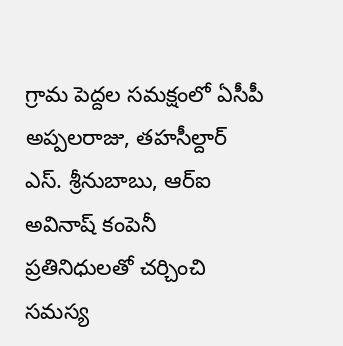గ్రామ పెద్దల సమక్షంలో ఏసీపీ అప్పలరాజు, తహసీల్దార్‌ ఎస్‌. శ్రీనుబాబు, ఆర్‌ఐ అవినాష్‌ కంపెనీ ప్రతినిధులతో చర్చించి సమస్య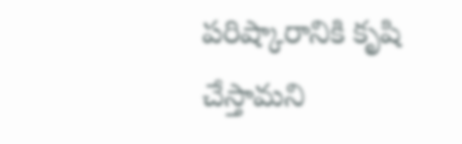పరిష్కారానికి కృషి చేస్తామని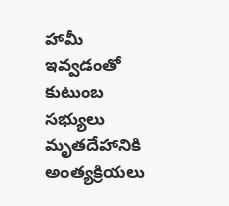హామీ ఇవ్వడంతో కుటుంబ సభ్యులు మృతదేహానికి అంత్యక్రియలు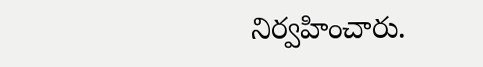నిర్వహించారు.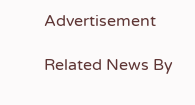Advertisement

Related News By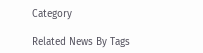Category

Related News By Tags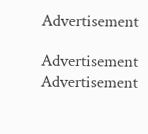Advertisement

Advertisement
Advertisement